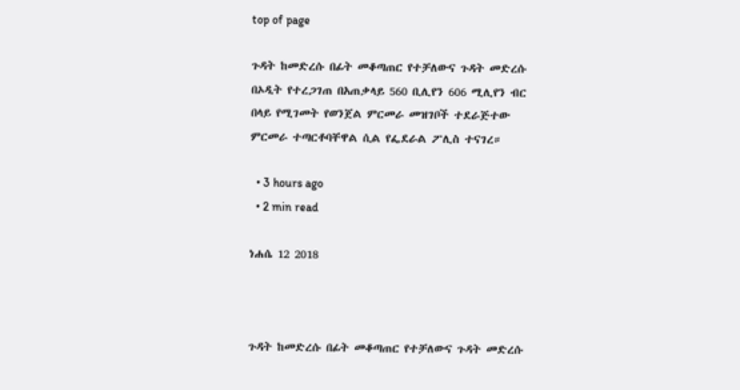top of page

ጉዳት ከመድረሱ በፊት መቆጣጠር የተቻለውና ጉዳት መድረሱ በኦዲት የተረጋገጠ በአጠቃላይ 560 ቢሊየን 606 ሚሊየን ብር በላይ የሚገመት የወንጀል ምርመራ መዝገቦች ተደራጅተው ምርመራ ተጣርቶባቸዋል ሲል የፌደራል ፖሊስ ተናገረ።

  • 3 hours ago
  • 2 min read

ነሐሴ 12 2018



ጉዳት ከመድረሱ በፊት መቆጣጠር የተቻለውና ጉዳት መድረሱ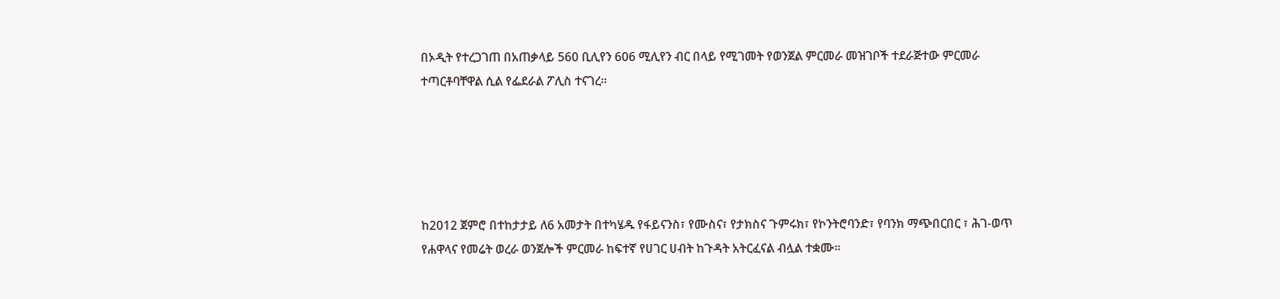በኦዲት የተረጋገጠ በአጠቃላይ 560 ቢሊየን 606 ሚሊየን ብር በላይ የሚገመት የወንጀል ምርመራ መዝገቦች ተደራጅተው ምርመራ ተጣርቶባቸዋል ሲል የፌደራል ፖሊስ ተናገረ።





ከ2012 ጀምሮ በተከታታይ ለ6 አመታት በተካሄዱ የፋይናንስ፣ የሙስና፣ የታክስና ጉምሩክ፣ የኮንትሮባንድ፣ የባንክ ማጭበርበር ፣ ሕገ-ወጥ የሐዋላና የመሬት ወረራ ወንጀሎች ምርመራ ከፍተኛ የሀገር ሀብት ከጉዳት አትርፈናል ብሏል ተቋሙ፡፡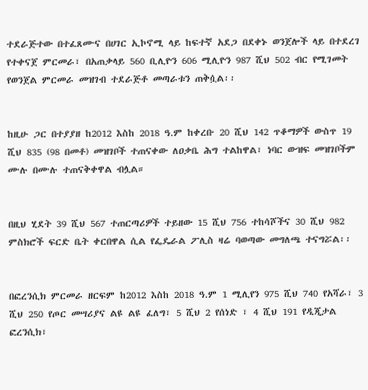ተደራጅተው በተፈጸሙና በሀገር ኢኮኖሚ ላይ ከፍተኛ አደጋ በደቀኑ ወንጀሎች ላይ በተደረገ የተቀናጀ ምርመራ፣ በአጠቃላይ 560 ቢሊዮን 606 ሚሊዮን 987 ሺህ 502 ብር የሚገመት የወንጀል ምርመራ መዝገብ ተደራጅቶ መጣራቱን ጠቅሷል፡፡


ከዚሁ ጋር በተያያዘ ከ2012 እስከ 2018 ዓ.ም ከቀረቡ 20 ሺህ 142 ጥቆማዎች ውስጥ 19 ሺህ 835 (98 በመቶ) መዝገቦች ተጠናቀው ለዐቃቤ ሕግ ተልከዋል፣ ነባር ውዝፍ መዝገቦችም ሙሉ በሙሉ ተጠናቅቀዋል ብሏል።


በዚህ ሂደት 39 ሺህ 567 ተጠርጣሪዎች ተይዘው 15 ሺህ 756 ተከሳሾችና 30 ሺህ 982 ምስክሮች ፍርድ ቤት ቀርበዋል ሲል የፌዴራል ፖሊስ ዛሬ ባወጣው መግለጫ ተናግሯል፡፡


በፎረንሲክ ምርመራ ዘርፍም ከ2012 እስከ 2018 ዓ.ም 1 ሚሊየን 975 ሺህ 740 የአሻራ፣ 3 ሺህ 250 የጦር መሣሪያና ልዩ ልዩ ፈለግ፣ 5 ሺህ 2 የሰነድ ፣ 4 ሺህ 191 የዲጂታል ፎረንሲክ፣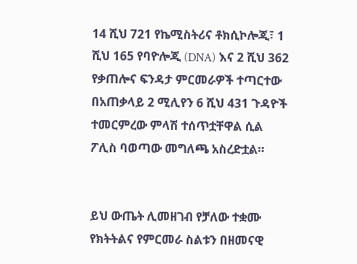14 ሺህ 721 የኬሚስትሪና ቶክሲኮሎጂ፣ 1 ሺህ 165 የባዮሎጂ (DNA) እና 2 ሺህ 362 የቃጠሎና ፍንዳታ ምርመራዎች ተጣርተው በአጠቃላይ 2 ሚሊየን 6 ሺህ 431 ጉዳዮች ተመርምረው ምላሽ ተሰጥቷቸዋል ሲል ፖሊስ ባወጣው መግለጫ አስረድቷል።


ይህ ውጤት ሊመዘገብ የቻለው ተቋሙ የክትትልና የምርመራ ስልቱን በዘመናዊ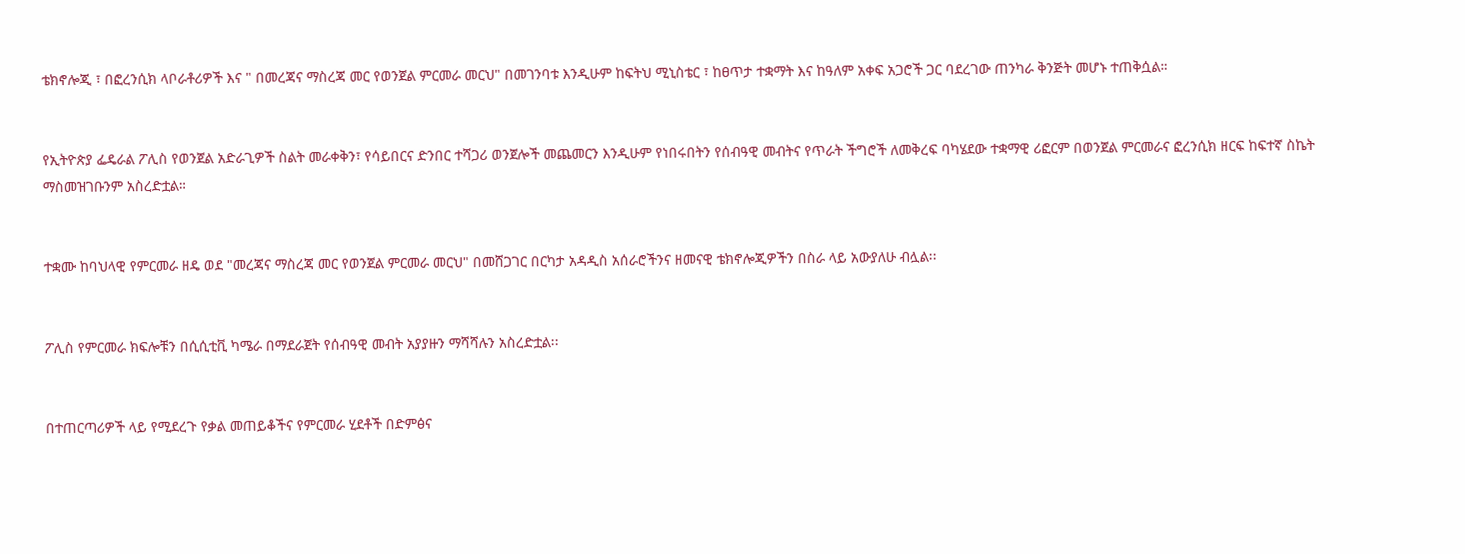ቴክኖሎጂ ፣ በፎረንሲክ ላቦራቶሪዎች እና " በመረጃና ማስረጃ መር የወንጀል ምርመራ መርህ" በመገንባቱ እንዲሁም ከፍትህ ሚኒስቴር ፣ ከፀጥታ ተቋማት እና ከዓለም አቀፍ አጋሮች ጋር ባደረገው ጠንካራ ቅንጅት መሆኑ ተጠቅሷል።


የኢትዮጵያ ፌዴራል ፖሊስ የወንጀል አድራጊዎች ስልት መራቀቅን፣ የሳይበርና ድንበር ተሻጋሪ ወንጀሎች መጨመርን እንዲሁም የነበሩበትን የሰብዓዊ መብትና የጥራት ችግሮች ለመቅረፍ ባካሄደው ተቋማዊ ሪፎርም በወንጀል ምርመራና ፎረንሲክ ዘርፍ ከፍተኛ ስኬት ማስመዝገቡንም አስረድቷል።


ተቋሙ ከባህላዊ የምርመራ ዘዴ ወደ "መረጃና ማስረጃ መር የወንጀል ምርመራ መርህ" በመሸጋገር በርካታ አዳዲስ አሰራሮችንና ዘመናዊ ቴክኖሎጂዎችን በስራ ላይ አውያለሁ ብሏል፡፡


ፖሊስ የምርመራ ክፍሎቹን በሲሲቲቪ ካሜራ በማደራጀት የሰብዓዊ መብት አያያዙን ማሻሻሉን አስረድቷል፡፡


በተጠርጣሪዎች ላይ የሚደረጉ የቃል መጠይቆችና የምርመራ ሂደቶች በድምፅና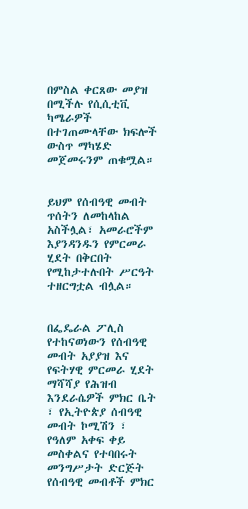በምስል ቀርጸው መያዝ በሚችሉ የሲሲቲቪ ካሜራዎች በተገጠሙላቸው ክፍሎች ውስጥ ማካሄድ መጀመሩንም ጠቁሟል።


ይህም የሰብዓዊ መብት ጥሰትን ለመከላከል አስችሏል፣ አመራሮችም እያንዳንዱን የምርመራ ሂደት በቅርበት የሚከታተሉበት ሥርዓት ተዘርግቷል ብሏል።


በፌዴራል ፖሊስ የተከናወነውን የሰብዓዊ መብት አያያዝ እና የፍትሃዊ ምርመራ ሂደት ማሻሻያ የሕዝብ እንደራሴዎች ምክር ቤት ፣ የኢትዮጵያ ሰብዓዊ መብት ኮሚሽን ፣ የዓለም አቀፍ ቀይ መስቀልና የተባበሩት መንግሥታት ድርጅት የሰብዓዊ መብቶች ምክር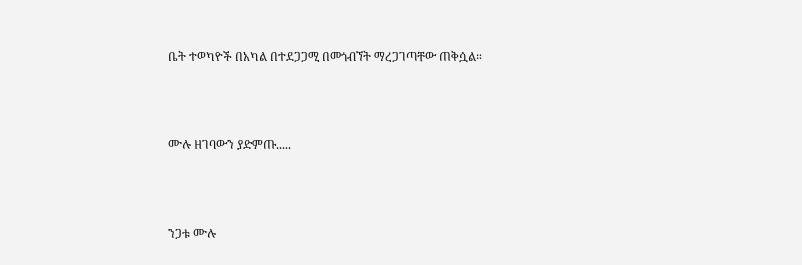ቤት ተወካዮች በአካል በተደጋጋሚ በመጎብኘት ማረጋገጣቸው ጠቅሷል።



ሙሉ ዘገባውን ያድምጡ.....



ንጋቱ ሙሉ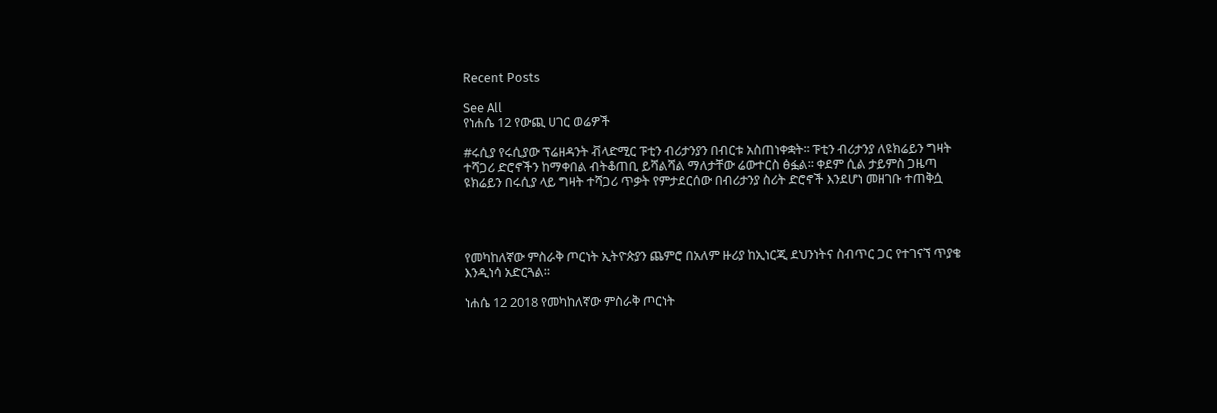Recent Posts

See All
የነሐሴ 12 የውጪ ሀገር ወሬዎች

#ሩሲያ የሩሲያው ፕሬዘዳንት ቭላድሚር ፑቲን ብሪታንያን በብርቱ አስጠነቀቋት፡፡ ፑቲን ብሪታንያ ለዩክሬይን ግዛት ተሻጋሪ ድሮኖችን ከማቀበል ብትቆጠቢ ይሻልሻል ማለታቸው ሬውተርስ ፅፏል፡፡ ቀደም ሲል ታይምስ ጋዜጣ ዩክሬይን በሩሲያ ላይ ግዛት ተሻጋሪ ጥቃት የምታደርሰው በብሪታንያ ስሪት ድሮኖች እንደሆነ መዘገቡ ተጠቅሷ




የመካከለኛው ምስራቅ ጦርነት ኢትዮጵያን ጨምሮ በአለም ዙሪያ ከኢነርጂ ደህንነትና ስብጥር ጋር የተገናኘ ጥያቄ እንዲነሳ አድርጓል።

ነሐሴ 12 2018 የመካከለኛው ምስራቅ ጦርነት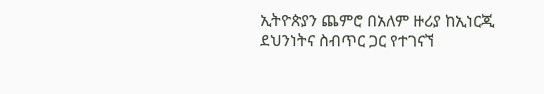ኢትዮጵያን ጨምሮ በአለም ዙሪያ ከኢነርጂ ደህንነትና ስብጥር ጋር የተገናኘ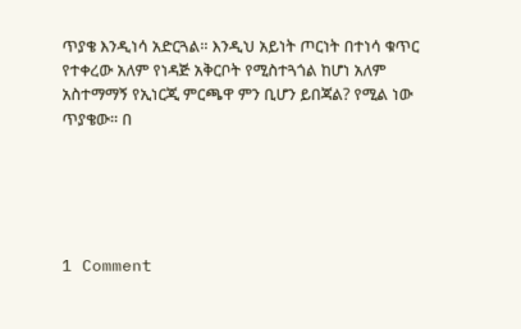ጥያቄ እንዲነሳ አድርጓል። እንዲህ አይነት ጦርነት በተነሳ ቁጥር የተቀረው አለም የነዳጅ አቅርቦት የሚስተጓጎል ከሆነ አለም አስተማማኝ የኢነርጂ ምርጫዋ ምን ቢሆን ይበጃል? የሚል ነው ጥያቄው። በ





1 Comment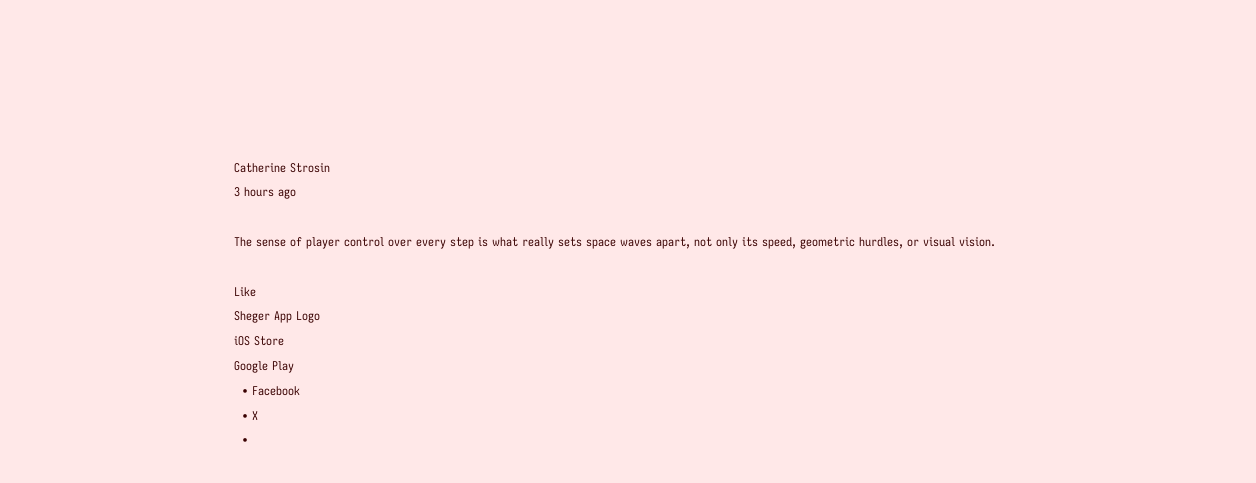Catherine Strosin
3 hours ago

The sense of player control over every step is what really sets space waves apart, not only its speed, geometric hurdles, or visual vision.

Like
Sheger App Logo
iOS Store
Google Play
  • Facebook
  • X
  •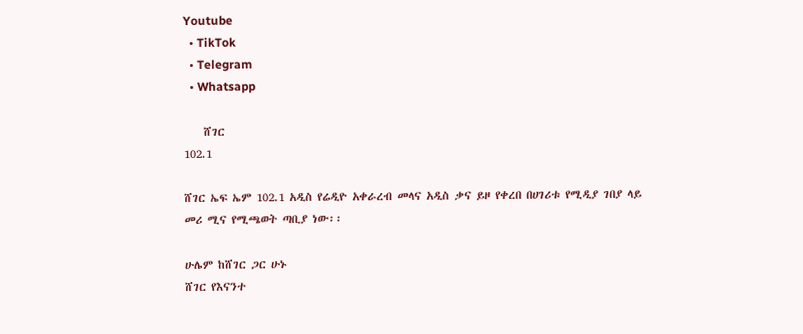Youtube
  • TikTok
  • Telegram
  • Whatsapp

    ሸገር
102.1

ሸገር ኤፍ ኤም 102.1 አዲስ የሬዲዮ አቀራረብ መላና አዲስ ቃና ይዞ የቀረበ በሀገሪቱ የሚዲያ ገበያ ላይ መሪ ሚና የሚጫወት ጣቢያ ነው፡፡

ሁሌም ከሸገር ጋር ሁኑ
ሸገር የእናንተ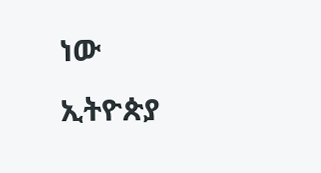ነው
ኢትዮጵያ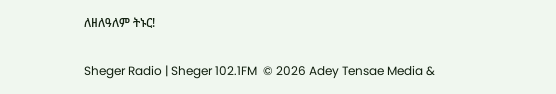ለዘለዓለም ትኑር!

Sheger Radio | Sheger 102.1FM  © 2026 Adey Tensae Media &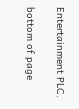Entertainment PLC.

bottom of page